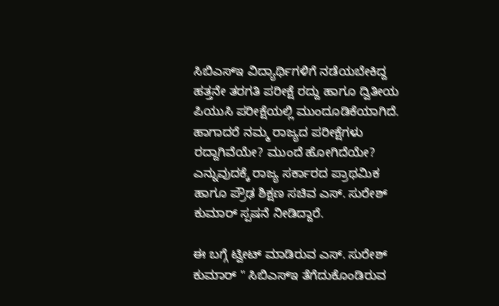ಸಿಬಿಎಸ್ಇ ವಿದ್ಯಾರ್ಥಿಗಳಿಗೆ ನಡೆಯಬೇಕಿದ್ದ ಹತ್ತನೇ ತರಗತಿ ಪರೀಕ್ಷೆ ರದ್ದು ಹಾಗೂ ದ್ವಿತೀಯ ಪಿಯುಸಿ ಪರೀಕ್ಷೆಯಲ್ಲಿ ಮುಂದೂಡಿಕೆಯಾಗಿದೆ. ಹಾಗಾದರೆ ನಮ್ಮ ರಾಜ್ಯದ ಪರೀಕ್ಷೆಗಳು ರದ್ದಾಗಿವೆಯೇ? ಮುಂದೆ ಹೋಗಿದೆಯೇ? ಎನ್ನುವುದಕ್ಕೆ ರಾಜ್ಯ ಸರ್ಕಾರದ ಪ್ರಾಥಮಿಕ ಹಾಗೂ ಪ್ರೌಢ ಶಿಕ್ಷಣ ಸಚಿವ ಎಸ್. ಸುರೇಶ್ ಕುಮಾರ್ ಸ್ಪಷನೆ ನೀಡಿದ್ದಾರೆ.

ಈ ಬಗ್ಗೆ ಟ್ವೀಟ್ ಮಾಡಿರುವ ಎಸ್. ಸುರೇಶ್ ಕುಮಾರ್ " ಸಿಬಿಎಸ್ಇ ತೆಗೆದುಕೊಂಡಿರುವ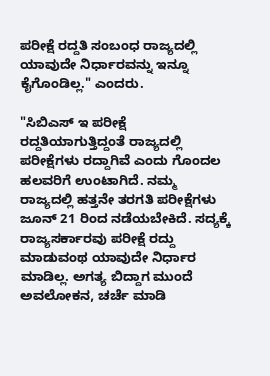ಪರೀಕ್ಷೆ ರದ್ದತಿ ಸಂಬಂಧ ರಾಜ್ಯದಲ್ಲಿ ಯಾವುದೇ ನಿರ್ಧಾರವನ್ನು ಇನ್ನೂ ಕೈಗೊಂಡಿಲ್ಲ." ಎಂದರು.

"ಸಿಬಿಎಸ್ ಇ ಪರೀಕ್ಷೆ ರದ್ದತಿಯಾಗುತ್ತಿದ್ದಂತೆ ರಾಜ್ಯದಲ್ಲಿ ಪರೀಕ್ಷೆಗಳು ರದ್ದಾಗಿವೆ ಎಂದು ಗೊಂದಲ ಹಲವರಿಗೆ ಉಂಟಾಗಿದೆ. ನಮ್ಮ ರಾಜ್ಯದಲ್ಲಿ ಹತ್ತನೇ ತರಗತಿ ಪರೀಕ್ಷೆಗಳು ಜೂನ್ 21 ರಿಂದ ನಡೆಯಬೇಕಿದೆ. ಸದ್ಯಕ್ಕೆ ರಾಜ್ಯಸರ್ಕಾರವು ಪರೀಕ್ಷೆ ರದ್ದು ಮಾಡುವಂಥ ಯಾವುದೇ ನಿರ್ಧಾರ ಮಾಡಿಲ್ಲ. ಅಗತ್ಯ ಬಿದ್ದಾಗ ಮುಂದೆ ಅವಲೋಕನ, ಚರ್ಚೆ ಮಾಡಿ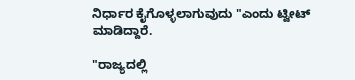ನಿರ್ಧಾರ ಕೈಗೊಳ್ಳಲಾಗುವುದು "ಎಂದು ಟ್ವೀಟ್ ಮಾಡಿದ್ದಾರೆ.

"ರಾಜ್ಯದಲ್ಲಿ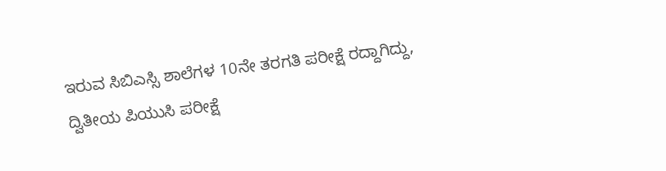ಇರುವ ಸಿಬಿಎಸ್ಸಿ ಶಾಲೆಗಳ 10ನೇ ತರಗತಿ ಪರೀಕ್ಷೆ ರದ್ದಾಗಿದ್ದು, ದ್ವಿತೀಯ ಪಿಯುಸಿ ಪರೀಕ್ಷೆ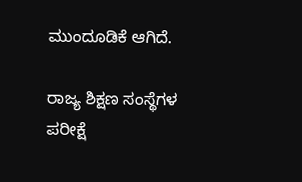ಮುಂದೂಡಿಕೆ ಆಗಿದೆ.

ರಾಜ್ಯ ಶಿಕ್ಷಣ ಸಂಸ್ಥೆಗಳ ಪರೀಕ್ಷೆ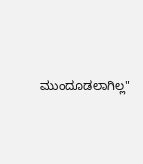ಮುಂದೂಡಲಾಗಿಲ್ಲ"